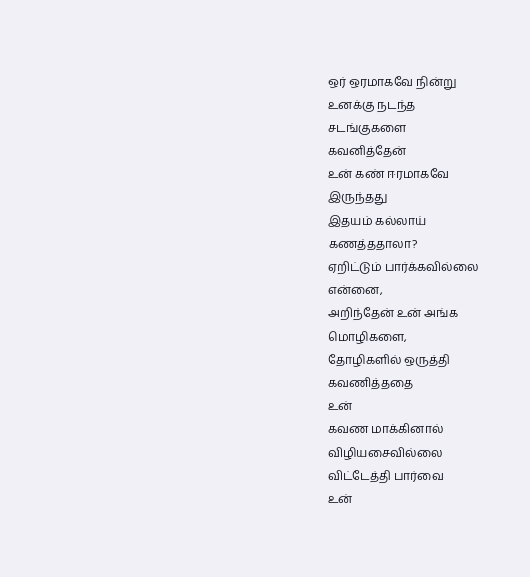ஒர் ஒரமாகவே நின்று
உனக்கு நடந்த
சடங்குகளை
கவனித்தேன்
உன் கண் ஈரமாகவே
இருந்தது
இதயம் கல்லாய்
கணத்ததாலா?
ஏறிட்டும் பார்க்கவில்லை
என்னை,
அறிந்தேன் உன் அங்க
மொழிகளை,
தோழிகளில் ஒருத்தி
கவணித்ததை
உன்
கவண மாக்கினால்
விழியசைவில்லை
விட்டேத்தி பார்வை
உன்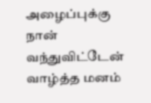அழைப்புக்கு
நான் வந்துவிட்டேன்
வாழ்த்த மனம்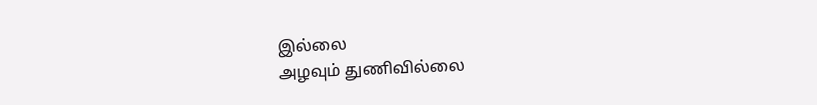இல்லை
அழவும் துணிவில்லை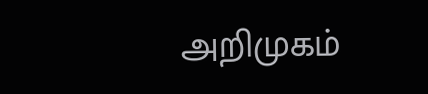அறிமுகம்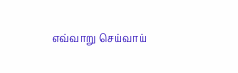எவ்வாறு செய்வாய்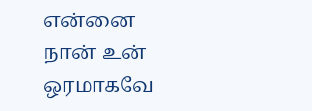என்னை
நான் உன் ஒரமாகவே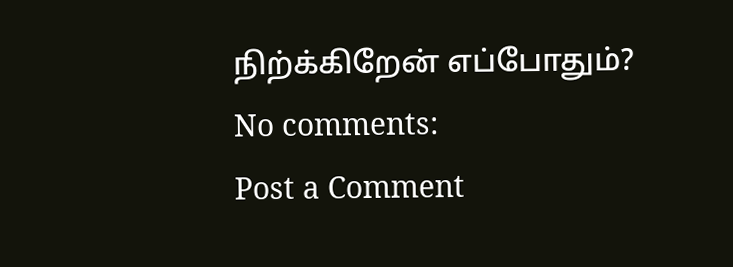நிற்க்கிறேன் எப்போதும்?
No comments:
Post a Comment